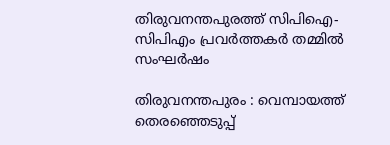തിരുവനന്തപുരത്ത് സിപിഐ-സിപിഎം പ്രവര്‍ത്തകര്‍ തമ്മില്‍ സംഘര്‍ഷം

തിരുവനന്തപുരം : വെമ്പായത്ത് തെരഞ്ഞെടുപ്പ്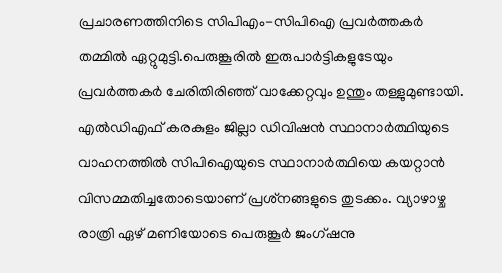പ്രചാരണത്തിനിടെ സിപിഎം-സിപിഐ പ്രവർത്തകർ തമ്മിൽ ഏറ്റുമുട്ടി.പെരുങ്കൂരില്‍ ഇരുപാര്‍ട്ടികളുടേയും പ്രവര്‍ത്തകര്‍ ചേരിതിരിഞ്ഞ് വാക്കേറ്റവും ഉന്തും തള്ളുമുണ്ടായി. എല്‍ഡിഎഫ് കരകുളം ജില്ലാ ഡിവിഷന്‍ സ്ഥാനാര്‍ത്ഥിയുടെ വാഹനത്തില്‍ സിപിഐയുടെ സ്ഥാനാര്‍ത്ഥിയെ കയറ്റാന്‍ വിസമ്മതിച്ചതോടെയാണ് പ്രശ്‌നങ്ങളുടെ തുടക്കം. വ്യാഴാഴ്ച രാത്രി ഏഴ് മണിയോടെ പെരുങ്കൂര്‍ ജംഗ്ഷനു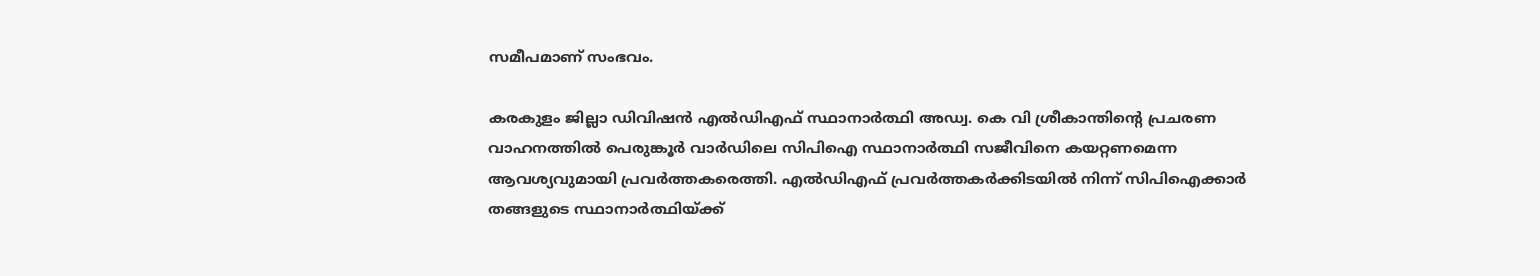സമീപമാണ് സംഭവം.

കരകുളം ജില്ലാ ഡിവിഷന്‍ എല്‍ഡിഎഫ് സ്ഥാനാര്‍ത്ഥി അഡ്വ. കെ വി ശ്രീകാന്തിന്റെ പ്രചരണ വാഹനത്തില്‍ പെരുങ്കൂര്‍ വാര്‍ഡിലെ സിപിഐ സ്ഥാനാര്‍ത്ഥി സജീവിനെ കയറ്റണമെന്ന ആവശ്യവുമായി പ്രവര്‍ത്തകരെത്തി. എല്‍ഡിഎഫ് പ്രവര്‍ത്തകര്‍ക്കിടയില്‍ നിന്ന് സിപിഐക്കാര്‍ തങ്ങളുടെ സ്ഥാനാര്‍ത്ഥിയ്ക്ക്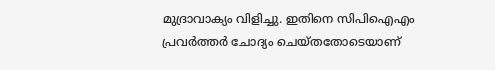മുദ്രാവാക്യം വിളിച്ചു. ഇതിനെ സിപിഐഎം പ്രവര്‍ത്തര്‍ ചോദ്യം ചെയ്തതോടെയാണ്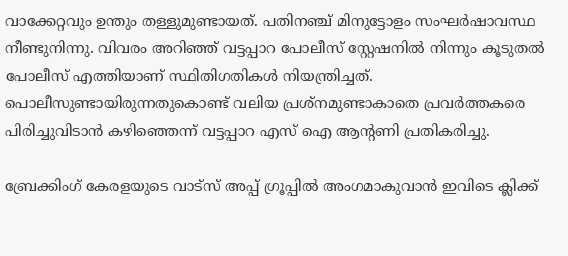വാക്കേറ്റവും ഉന്തും തള്ളുമുണ്ടായത്. പതിനഞ്ച് മിനുട്ടോളം സംഘര്‍ഷാവസ്ഥ നീണ്ടുനിന്നു. വിവരം അറിഞ്ഞ് വട്ടപ്പാറ പോലീസ് സ്റ്റേഷനില്‍ നിന്നും കൂടുതല്‍ പോലീസ് എത്തിയാണ് സ്ഥിതിഗതികള്‍ നിയന്ത്രിച്ചത്. പൊലീസുണ്ടായിരുന്നതുകൊണ്ട് വലിയ പ്രശ്‌നമുണ്ടാകാതെ പ്രവര്‍ത്തകരെ പിരിച്ചുവിടാന്‍ കഴിഞ്ഞെന്ന് വട്ടപ്പാറ എസ് ഐ ആന്റണി പ്രതികരിച്ചു.

ബ്രേക്കിംഗ് കേരളയുടെ വാട്സ് അപ്പ് ഗ്രൂപ്പിൽ അംഗമാകുവാൻ ഇവിടെ ക്ലിക്ക്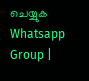ചെയ്യുക Whatsapp Group |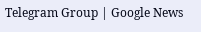Telegram Group | Google News